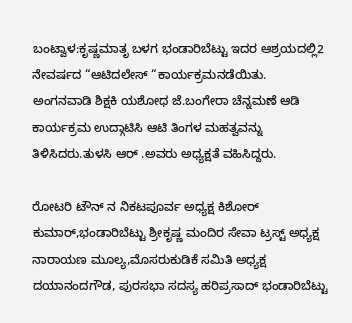ಬಂಟ್ವಾಳ:ಕೃಷ್ಣಮಾತೃ ಬಳಗ ಭಂಡಾರಿಬೆಟ್ಟು ಇದರ ಆಶ್ರಯದಲ್ಲಿ2 ನೇವರ್ಷದ “ಆಟಿದಲೇಸ್ “ಕಾರ್ಯಕ್ರಮನಡೆಯಿತು.
ಅಂಗನವಾಡಿ ಶಿಕ್ಷಕಿ ಯಶೋಧ ಜೆ.ಬಂಗೇರಾ ಚೆನ್ನಮಣೆ ಆಡಿ ಕಾರ್ಯಕ್ರಮ ಉದ್ಗಾಟಿಸಿ ಆಟಿ ತಿಂಗಳ ಮಹತ್ವವನ್ನು ತಿಳಿಸಿದರು.ತುಳಸಿ ಆರ್ .ಅವರು ಅಧ್ಯಕ್ಷತೆ ವಹಿಸಿದ್ದರು.

ರೋಟರಿ ಟೌನ್ ನ ನಿಕಟಪೂರ್ವ ಅಧ್ಯಕ್ಷ ಕಿಶೋರ್ ಕುಮಾರ್,ಭಂಡಾರಿಬೆಟ್ಟು ಶ್ರೀಕೃಷ್ಣ ಮಂದಿರ ಸೇವಾ ಟ್ರಸ್ಟ್ ಅಧ್ಯಕ್ಷ ನಾರಾಯಣ ಮೂಲ್ಯ,ಮೊಸರುಕುಡಿಕೆ ಸಮಿತಿ ಅಧ್ಯಕ್ಷ ದಯಾನಂದಗೌಡ, ಪುರಸಭಾ ಸದಸ್ಯ ಹರಿಪ್ರಸಾದ್ ಭಂಡಾರಿಬೆಟ್ಟು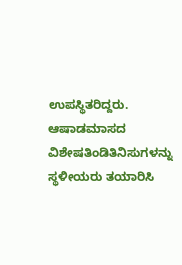ಉಪಸ್ಥಿತರಿದ್ದರು.
ಆಷಾಡಮಾಸದ ವಿಶೇಷತಿಂಡಿತಿನಿಸುಗಳನ್ನು ಸ್ಥಳೀಯರು ತಯಾರಿಸಿ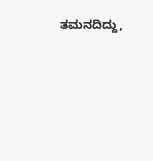ತಮನದಿದ್ದು,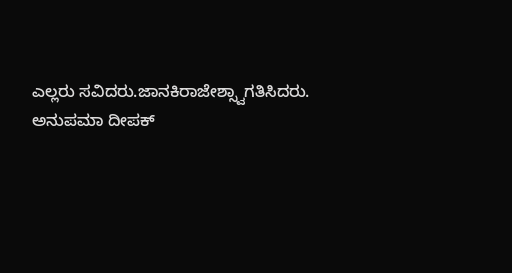ಎಲ್ಲರು ಸವಿದರು.ಜಾನಕಿರಾಜೇಶ್ಸ್ವಾಗತಿಸಿದರು. ಅನುಪಮಾ ದೀಪಕ್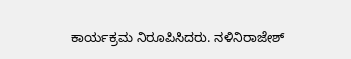ಕಾರ್ಯಕ್ರಮ ನಿರೂಪಿಸಿದರು. ನಳಿನಿರಾಜೇಶ್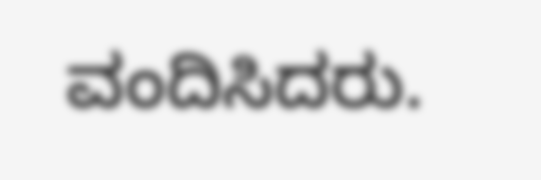ವಂದಿಸಿದರು.